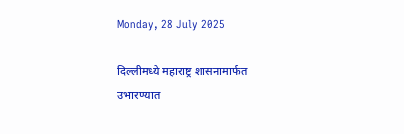Monday, 28 July 2025

दिल्लीमध्ये महाराष्ट्र शासनामार्फत उभारण्यात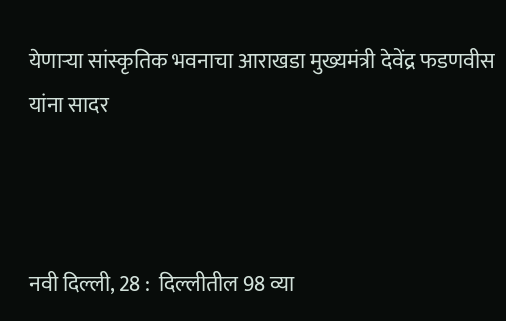येणाऱ्या सांस्कृतिक भवनाचा आराखडा मुख्यमंत्री देवेंद्र फडणवीस यांना सादर



नवी दिल्ली, 28 :  दिल्लीतील 98 व्या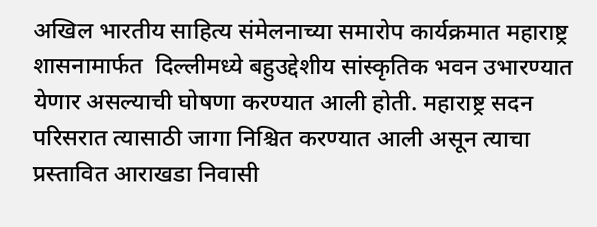अखिल भारतीय साहित्य संमेलनाच्या समारोप कार्यक्रमात महाराष्ट्र शासनामार्फत  दिल्लीमध्ये बहुउद्देशीय सांस्कृतिक भवन उभारण्यात येणार असल्याची घोषणा करण्यात आली होती. महाराष्ट्र सदन परिसरात त्यासाठी जागा निश्चित करण्यात आली असून त्याचा प्रस्तावित आराखडा निवासी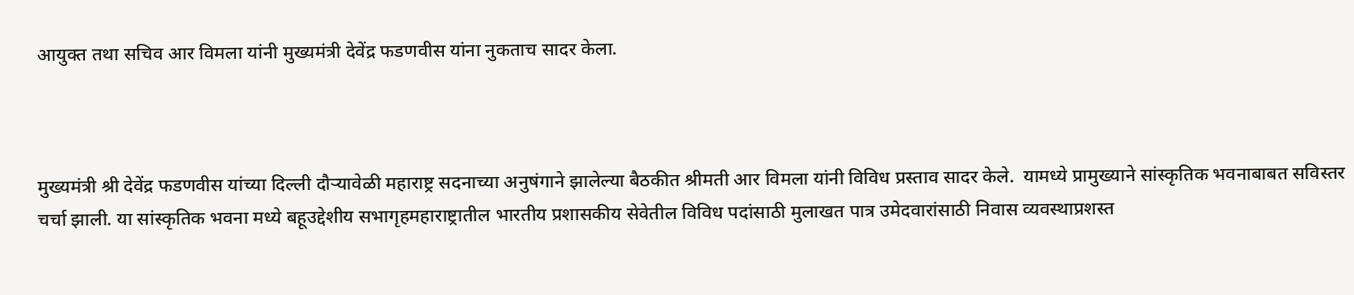आयुक्त तथा सचिव आर विमला यांनी मुख्यमंत्री देवेंद्र फडणवीस यांना नुकताच सादर केला.



मुख्यमंत्री श्री देवेंद्र फडणवीस यांच्या दिल्ली दौऱ्यावेळी महाराष्ट्र सदनाच्या अनुषंगाने झालेल्या बैठकीत श्रीमती आर विमला यांनी विविध प्रस्ताव सादर केले.  यामध्ये प्रामुख्याने सांस्कृतिक भवनाबाबत सविस्तर चर्चा झाली. या सांस्कृतिक भवना मध्ये बहूउद्देशीय सभागृहमहाराष्ट्रातील भारतीय प्रशासकीय सेवेतील विविध पदांसाठी मुलाखत पात्र उमेदवारांसाठी निवास व्यवस्थाप्रशस्त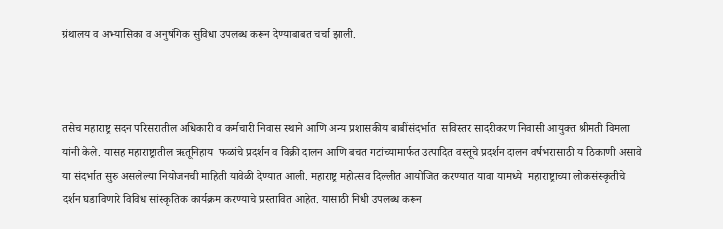ग्रंथालय व अभ्यासिका व अनुषंगिक सुविधा उपलब्ध करून देण्याबाबत चर्चा झाली.



तसेच महाराष्ट्र सदन परिसरातील अधिकारी व कर्मचारी निवास स्थाने आणि अन्य प्रशासकीय बाबींसंदर्भात  सविस्तर सादरीकरण निवासी आयुक्त श्रीमती विमला यांनी केले. यासह महाराष्ट्रातील ऋतूनिहाय  फळांचे प्रदर्शन व विक्री दालन आणि बचत गटांच्यामार्फत उत्पादित वस्तूचे प्रदर्शन दालन वर्षभरासाठी य ठिकाणी असावे या संदर्भात सुरु असलेल्या नियोजनची माहिती यावेळी देण्यात आली. महाराष्ट्र महोत्सव दिल्लीत आयोजित करण्यात यावा यामध्ये  महाराष्ट्राच्या लोकसंस्कृतीचे दर्शन घडाविणारे विविध सांस्कृतिक कार्यक्रम करण्याचे प्रस्तावित आहेत. यासाठी निधी उपलब्ध करून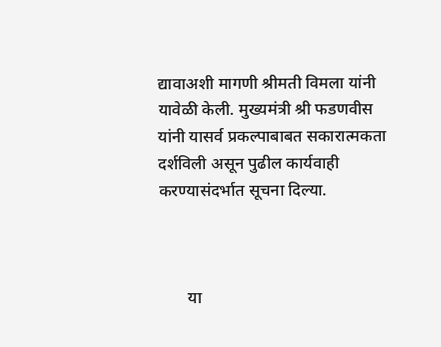द्यावाअशी मागणी श्रीमती विमला यांनी यावेळी केली. मुख्यमंत्री श्री फडणवीस यांनी यासर्व प्रकल्पाबाबत सकारात्मकता दर्शविली असून पुढील कार्यवाही करण्यासंदर्भात सूचना दिल्या.



       या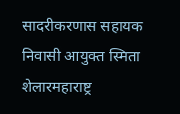सादरीकरणास सहायक निवासी आयुक्त स्मिता शेलारमहाराष्ट्र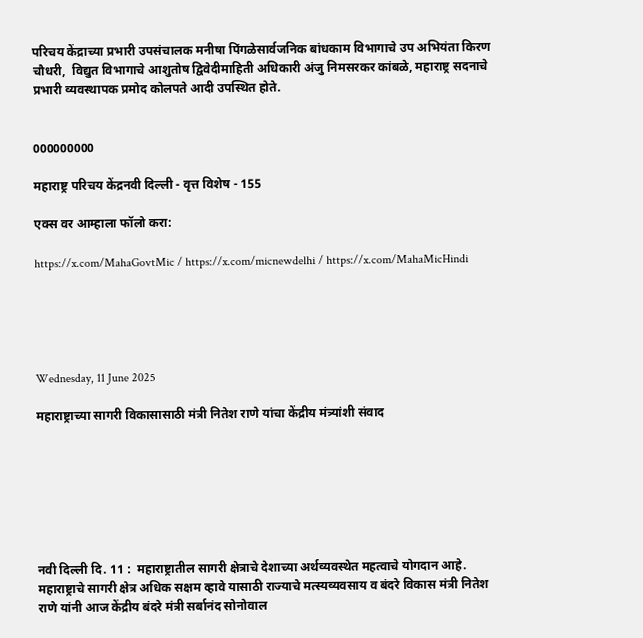परिचय केंद्राच्या प्रभारी उपसंचालक मनीषा पिंगळेसार्वजनिक बांधकाम विभागाचे उप अभियंता किरण चौधरी,  विद्युत विभागाचे आशुतोष द्विवेदीमाहिती अधिकारी अंजु निमसरकर कांबळे, महाराष्ट्र सदनाचे प्रभारी व्यवस्थापक प्रमोद कोलपते आदी उपस्थित होते.


000000000

महाराष्ट्र परिचय केंद्रनवी दिल्ली - वृत्त विशेष - 155

एक्स वर आम्हाला फॉलो करा:

https://x.com/MahaGovtMic / https://x.com/micnewdelhi / https://x.com/MahaMicHindi





Wednesday, 11 June 2025

महाराष्ट्राच्या सागरी विकासासाठी मंत्री नितेश राणे यांचा केंद्रीय मंत्र्यांशी संवाद







नवी दिल्ली दि. 11 :  महाराष्ट्रातील सागरी क्षेत्राचे देशाच्या अर्थव्यवस्थेत महत्वाचे योगदान आहे. महाराष्ट्राचे सागरी क्षेत्र अधिक सक्षम व्हावे यासाठी राज्याचे मत्स्यव्यवसाय व बंदरे विकास मंत्री नितेश राणे यांनी आज केंद्रीय बंदरे मंत्री सर्बानंद सोनोवाल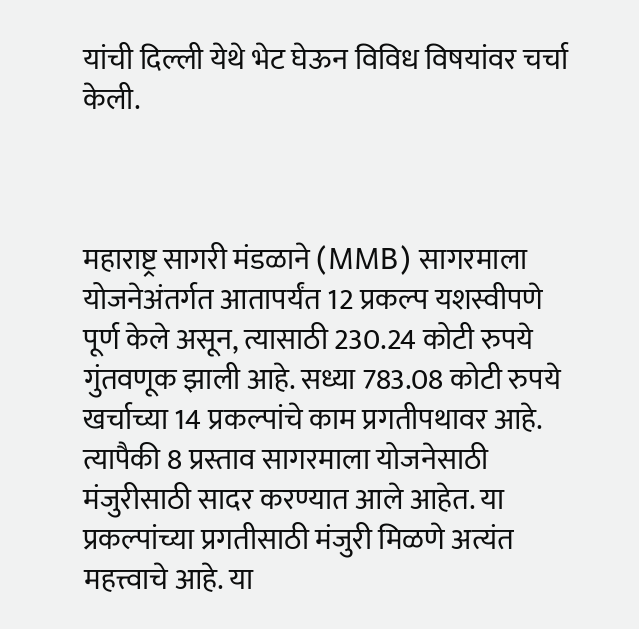यांची दिल्ली येथे भेट घेऊन विविध विषयांवर चर्चा केली.



महाराष्ट्र सागरी मंडळाने (MMB) सागरमाला योजनेअंतर्गत आतापर्यंत 12 प्रकल्प यशस्वीपणे पूर्ण केले असून, त्यासाठी 230.24 कोटी रुपये गुंतवणूक झाली आहे. सध्या 783.08 कोटी रुपये खर्चाच्या 14 प्रकल्पांचे काम प्रगतीपथावर आहे. त्यापैकी 8 प्रस्ताव सागरमाला योजनेसाठी मंजुरीसाठी सादर करण्यात आले आहेत. या प्रकल्पांच्या प्रगतीसाठी मंजुरी मिळणे अत्यंत महत्त्वाचे आहे. या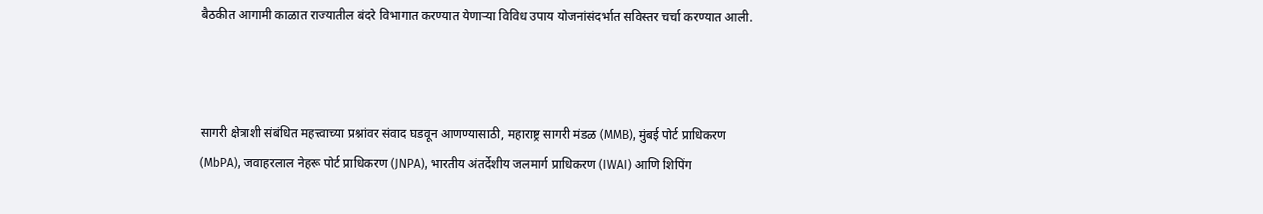बैठकीत आगामी काळात राज्यातील बंदरे विभागात करण्यात येणाऱ्या विविध उपाय योजनांसंदर्भात सविस्तर चर्चा करण्यात आली.



सागरी क्षेत्राशी संबंधित महत्त्वाच्या प्रश्नांवर संवाद घडवून आणण्यासाठी, महाराष्ट्र सागरी मंडळ (MMB), मुंबई पोर्ट प्राधिकरण (MbPA), जवाहरलाल नेहरू पोर्ट प्राधिकरण (JNPA), भारतीय अंतर्देशीय जलमार्ग प्राधिकरण (IWAI) आणि शिपिंग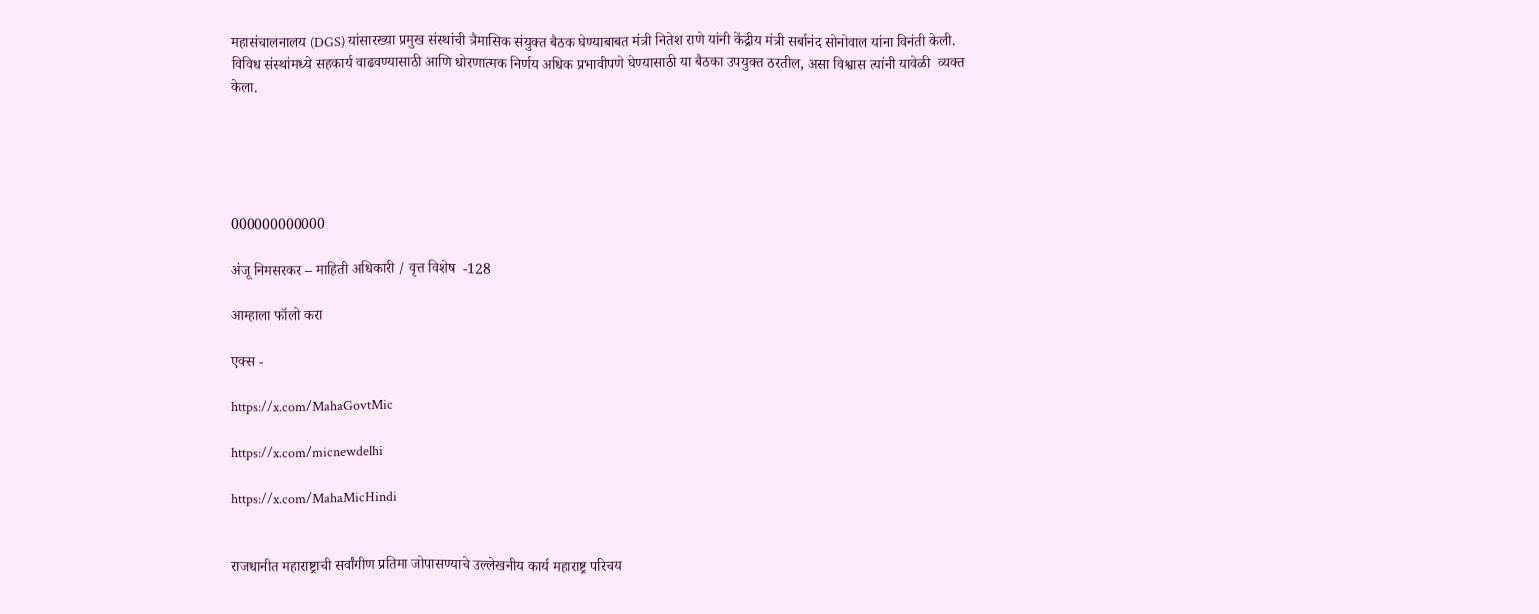महासंचालनालय (DGS) यांसारख्या प्रमुख संस्थांची त्रैमासिक संयुक्त बैठक घेण्याबाबत मंत्री नितेश राणे यांनी केंद्रीय मंत्री सर्बानंद सोनोवाल यांना विनंती केली.  विविध संस्थांमध्ये सहकार्य वाढवण्यासाठी आणि धोरणात्मक निर्णय अधिक प्रभावीपणे घेण्यासाठी या बैठका उपयुक्त ठरतील, असा विश्वास त्यांनी यावेळी  व्यक्त केला.





000000000000

अंजू निमसरकर – माहिती अधिकारी / वृत्त विशेष  -128

आम्हाला फॉलो करा

एक्स -

https://x.com/MahaGovtMic

https://x.com/micnewdelhi

https://x.com/MahaMicHindi


राजधानीत महाराष्ट्राची सर्वांगीण प्रतिमा जोपासण्याचे उल्लेखनीय कार्य महाराष्ट्र परिचय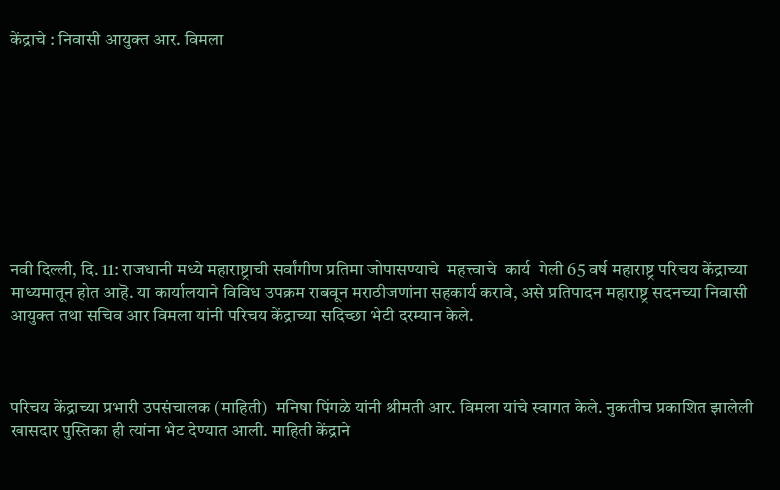केंद्राचे : निवासी आयुक्त आर. विमला









नवी दिल्ली, दि. 11: राजधानी मध्ये महाराष्ट्राची सर्वांगीण प्रतिमा जोपासण्याचे  महत्त्वाचे  कार्य  गेली 65 वर्ष महाराष्ट्र परिचय केंद्राच्या माध्यमातून होत आहॆ. या कार्यालयाने विविध उपक्रम राबवून मराठीजणांना सहकार्य करावे, असे प्रतिपादन महाराष्ट्र सदनच्या निवासी आयुक्त तथा सचिव आर विमला यांनी परिचय केंद्राच्या सदिच्छा भेटी दरम्यान केले.



परिचय केंद्राच्या प्रभारी उपसंचालक (माहिती)  मनिषा पिंगळे यांनी श्रीमती आर. विमला यांचे स्वागत केले. नुकतीच प्रकाशित झालेली खासदार पुस्तिका ही त्यांना भेट देण्यात आली. माहिती केंद्राने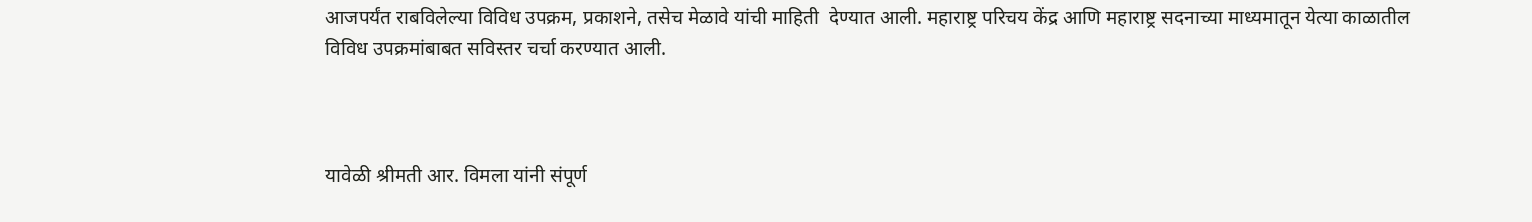आजपर्यंत राबविलेल्या विविध उपक्रम, प्रकाशने, तसेच मेळावे यांची माहिती  देण्यात आली. महाराष्ट्र परिचय केंद्र आणि महाराष्ट्र सदनाच्या माध्यमातून येत्या काळातील विविध उपक्रमांबाबत सविस्तर चर्चा करण्यात आली.



यावेळी श्रीमती आर. विमला यांनी संपूर्ण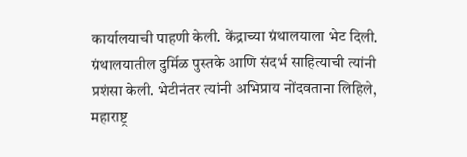कार्यालयाची पाहणी केली. केंद्राच्या ग्रंथालयाला भेट दिली.  ग्रंथालयातील दुर्मिळ पुस्तके आणि संदर्भ साहित्याची त्यांनी प्रशंसा केली. भेटीनंतर त्यांनी अभिप्राय नोंदवताना लिहिले, महाराष्ट्र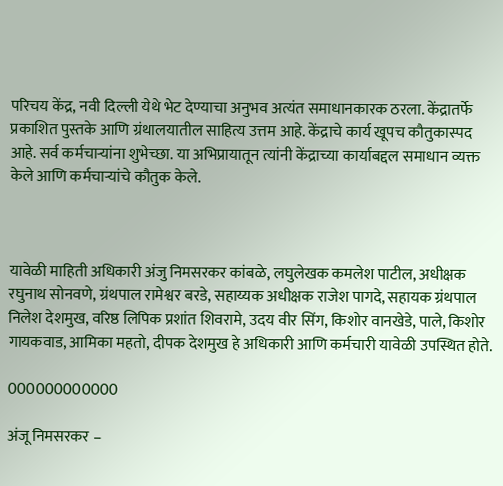परिचय केंद्र, नवी दिल्ली येथे भेट देण्याचा अनुभव अत्यंत समाधानकारक ठरला. केंद्रातर्फे प्रकाशित पुस्तके आणि ग्रंथालयातील साहित्य उत्तम आहे. केंद्राचे कार्य खूपच कौतुकास्पद आहे. सर्व कर्मचाऱ्यांना शुभेच्छा. या अभिप्रायातून त्यांनी केंद्राच्या कार्याबद्दल समाधान व्यक्त केले आणि कर्मचाऱ्यांचे कौतुक केले.



यावेळी माहिती अधिकारी अंजु निमसरकर कांबळे, लघुलेखक कमलेश पाटील, अधीक्षक रघुनाथ सोनवणे, ग्रंथपाल रामेश्वर बरडे, सहाय्यक अधीक्षक राजेश पागदे, सहायक ग्रंथपाल निलेश देशमुख, वरिष्ठ लिपिक प्रशांत शिवरामे, उदय वीर सिंग, किशोर वानखेडे, पाले, किशोर गायकवाड, आमिका महतो, दीपक देशमुख हे अधिकारी आणि कर्मचारी यावेळी उपस्थित होते.

000000000000

अंजू निमसरकर –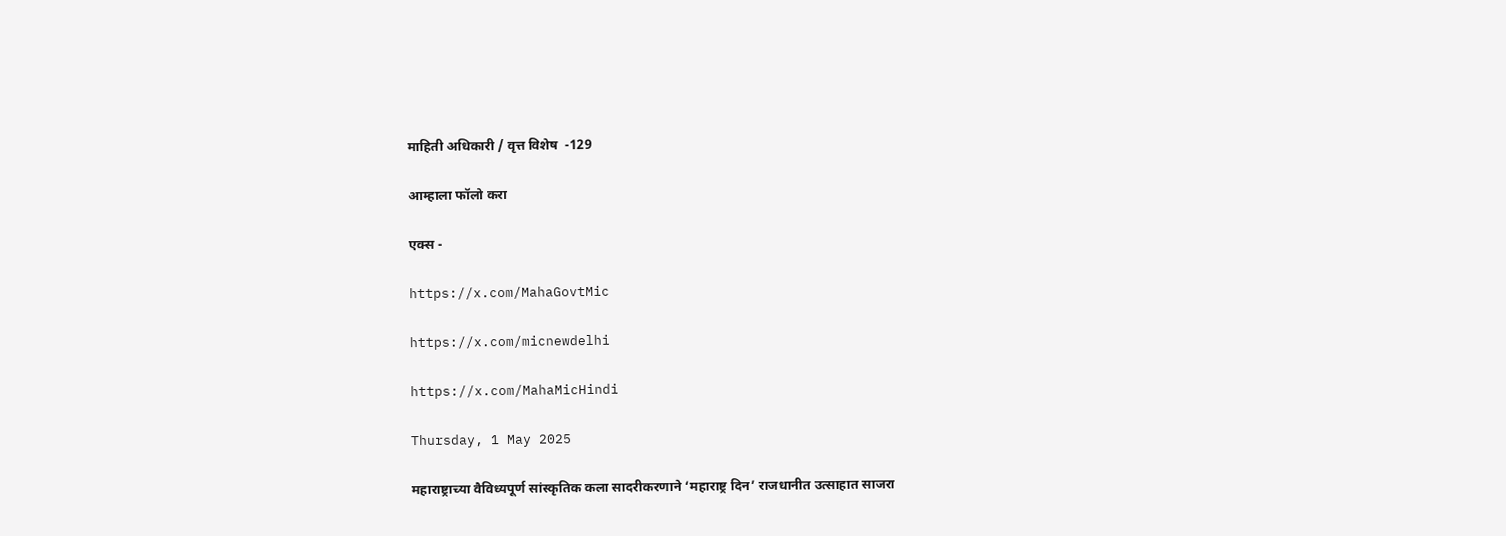माहिती अधिकारी / वृत्त विशेष  -129

आम्हाला फॉलो करा

एक्स -

https://x.com/MahaGovtMic

https://x.com/micnewdelhi

https://x.com/MahaMicHindi

Thursday, 1 May 2025

महाराष्ट्राच्या वैविध्यपूर्ण सांस्कृतिक कला सादरीकरणाने ‘महाराष्ट्र दिन’ राजधानीत उत्साहात साजरा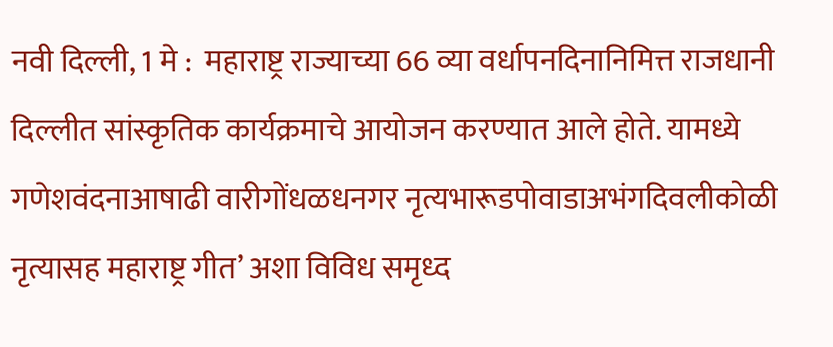नवी दिल्ली, 1 मे :  महाराष्ट्र राज्याच्या 66 व्या वर्धापनदिनानिमित्त राजधानी दिल्लीत सांस्कृतिक कार्यक्रमाचे आयोजन करण्यात आले होते. यामध्ये गणेशवंदनाआषाढी वारीगोंधळधनगर नृत्यभारूडपोवाडाअभंगदिवलीकोळी नृत्यासह महाराष्ट्र गीत’ अशा विविध समृध्द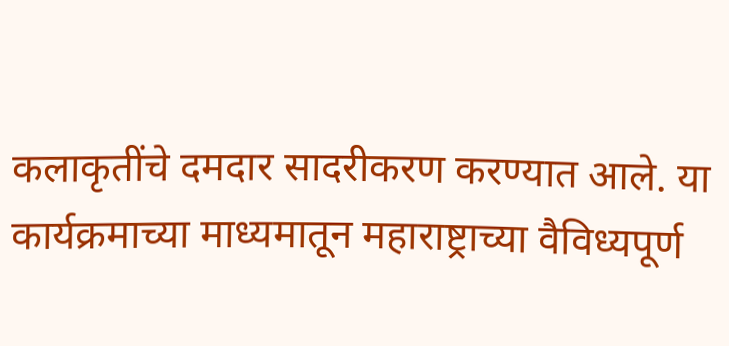कलाकृतींचे दमदार सादरीकरण करण्यात आले. या कार्यक्रमाच्या माध्यमातून महाराष्ट्राच्या वैविध्यपूर्ण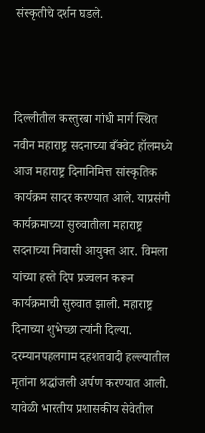संस्कृतीचे दर्शन घडले.



दिल्लीतील कस्तुरबा गांधी मार्ग स्थित नवीन महाराष्ट्र सदनाच्या बँक्वेट हॉलमध्ये आज महाराष्ट्र दिनानिमित्त सांस्कृतिक कार्यक्रम सादर करण्यात आले. याप्रसंगी कार्यक्रमाच्या सुरुवातीला महाराष्ट्र सदनाच्या निवासी आयुक्त आर. विमला यांच्या हस्ते दिप प्रज्वलन करून कार्यक्रमाची सुरुवात झाली. महाराष्ट्र दिनाच्या शुभेच्छा त्यांनी दिल्या. दरम्यानपहलगाम दहशतवादी हल्ल्यातील मृतांना श्रद्धांजली अर्पण करण्यात आली. यावेळी भारतीय प्रशासकीय सेवेतील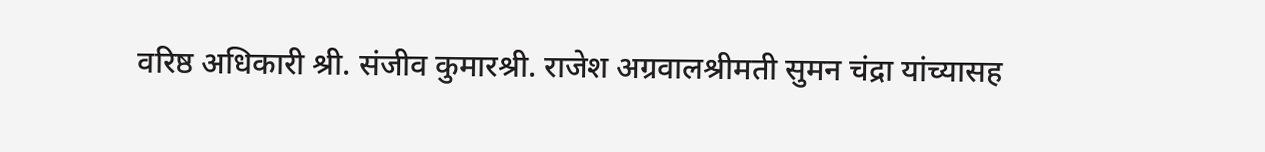वरिष्ठ अधिकारी श्री. संजीव कुमारश्री. राजेश अग्रवालश्रीमती सुमन चंद्रा यांच्यासह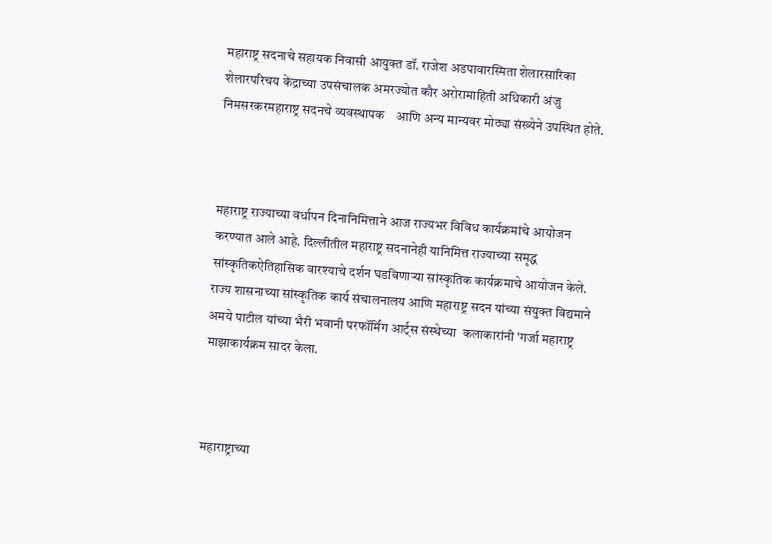महाराष्ट्र सदनाचे सहायक निवासी आयुक्त डॉ. राजेश अडपावारस्मिता शेलारसारिका शेलारपरिचय केंद्राच्या उपसंचालक अमरज्योत कौर अरोरामाहिती अधिकारी अंजु निमसरकरमहाराष्ट्र सदनचे व्यवस्थापक    आणि अन्य मान्यवर मोठ्या संख्येने उपस्थित होते.



महाराष्ट्र राज्याच्या वर्धापन दिनानिमित्ताने आज राज्यभर विविध कार्यक्रमांचे आयोजन करण्यात आले आहे. दिल्लीतील महाराष्ट्र सदनानेही यानिमित्त राज्याच्या समृद्ध सांस्कृतिकऐतिहासिक वारश्याचे दर्शन घडविणाऱ्या सांस्कृतिक कार्यक्रमाचे आयोजन केले. राज्य शासनाच्या सांस्कृतिक कार्य संचालनालय आणि महाराष्ट्र सदन यांच्या संयुक्त विद्यमाने अमये पाटील यांच्या भैरी भवानी परफॉर्मिंग आर्ट्स संस्थेच्या  कलाकारांनी 'गर्जा महाराष्ट्र माझाकार्यक्रम सादर केला.



महाराष्ट्राच्या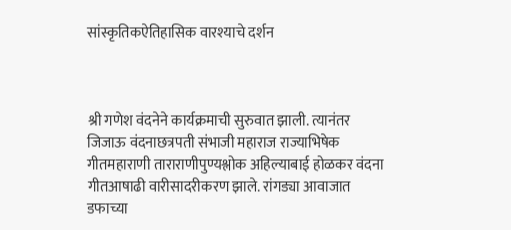सांस्कृतिकऐतिहासिक वारश्याचे दर्शन



श्री गणेश वंदनेने कार्यक्रमाची सुरुवात झाली. त्यानंतर जिजाऊ वंदनाछत्रपती संभाजी महाराज राज्याभिषेक गीतमहाराणी ताराराणीपुण्यश्लोक अहिल्याबाई होळकर वंदना गीतआषाढी वारीसादरीकरण झाले. रांगड्या आवाजात डफाच्या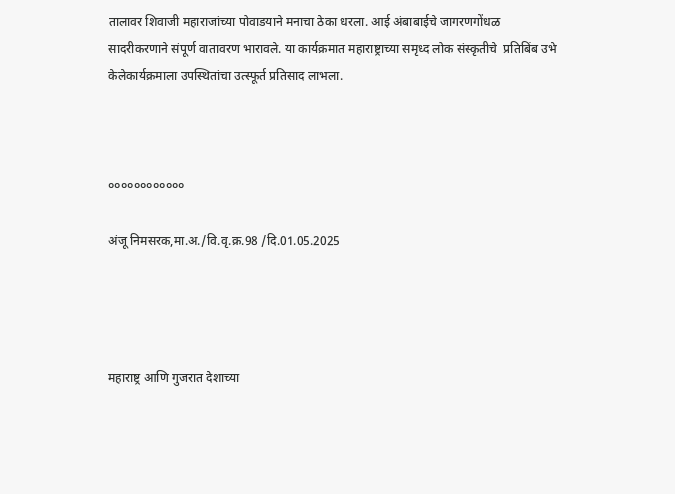तालावर शिवाजी महाराजांच्या पोवाडयाने मनाचा ठेका धरला. आई अंबाबाईचे जागरणगोंधळ सादरीकरणाने संपूर्ण वातावरण भारावले. या कार्यक्रमात महाराष्ट्राच्या समृध्द लोक संस्कृतीचे  प्रति‍बिंब उभे केलेकार्यक्रमाला उपस्थितांचा उत्स्फूर्त प्रतिसाद लाभला.



००००००००००००

अंजू निमसरक,मा.अ./वि.वृ.क्र.98 /दि.01.05.2025




महाराष्ट्र आणि गुजरात देशाच्या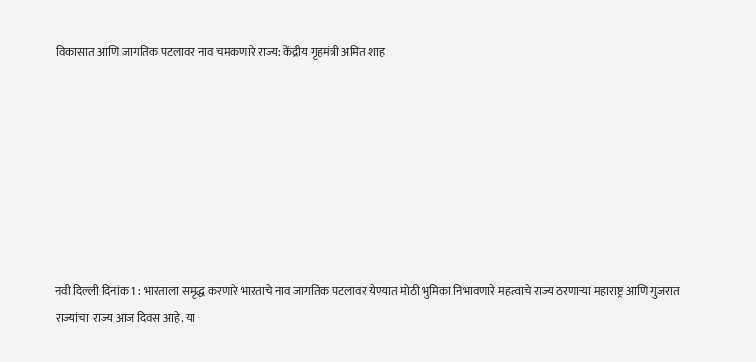विकासात आणि जागतिक पटलावर नाव चमकणारे राज्य: केंद्रीय गृहमंत्री अमित शाह








नवी दिल्ली दिनांक 1 : भारताला समृद्ध करणारे भारताचे नाव जागतिक पटलावर येण्यात मोठी भुमिका निभावणारे महत्वाचे राज्य ठरणाऱ्या महाराष्ट्र आणि गुजरात  राज्यांचा  राज्य आज दिवस आहे. या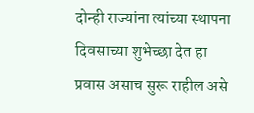दोन्ही राज्यांना त्यांच्या स्थापना दिवसाच्या शुभेच्छा देत हा प्रवास असाच सुरू राहील असे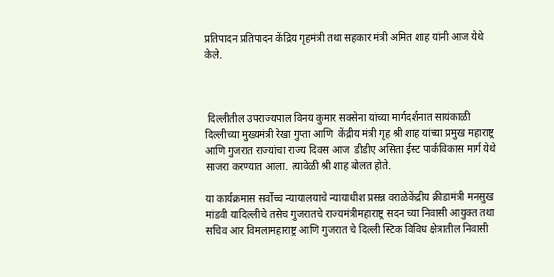प्रतिपादन प्रतिपादन केंद्रिय गृहमंत्री तथा सहकार मंत्री अमित शाह यांनी आज येथे केले.



 दिल्लीतील उपराज्यपाल विनय कुमार सक्सेना यांच्या मार्गदर्शनात सायंकाळी दिल्लीच्या मुख्यमंत्री रेखा गुप्ता आणि  केंद्रीय मंत्री गृह श्री शाह यांच्या प्रमुख महाराष्ट्र आणि गुजरात राज्यांचा राज्य दिवस आज  डीडीए असिता ईस्ट पार्कविकास मार्ग येथे साजरा करण्यात आला. त्यावेळी श्री शाह बोलत होते.

या कार्यक्रमास सर्वोच्च न्यायालयाचे न्यायाधीश प्रसन्न वराळेकेंद्रीय क्रीडामंत्री मनसुख मांडवी यादिल्लीचे तसेच गुजरातचे राज्यमंत्रीमहाराष्ट्र सदन च्या निवासी आयुक्त तथा सचिव आर विमलामहाराष्ट्र आणि गुजरात चे दिल्ली स्टिक विविध क्षेत्रातील निवासी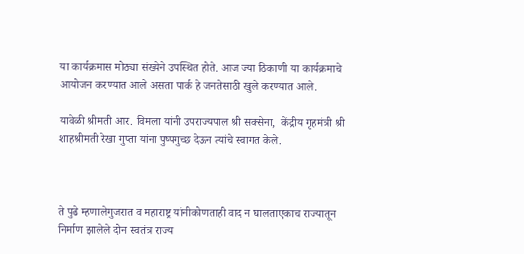या कार्यक्रमास मोठ्या संख्येने उपस्थित होते. आज ज्या ठिकाणी या कार्यक्रमाचे आयोजन करण्यात आले असता पार्क हे जनतेसाठी खुले करण्यात आले.

यावेळी श्रीमती आर. विमला यांनी उपराज्यपाल श्री सक्सेना,  केंद्रीय गृहमंत्री श्री शाहश्रीमती रेखा गुप्ता यांना पुष्पगुच्छ देऊन त्यांचे स्वागत केले.



ते पुढे म्हणालेगुजरात व महाराष्ट्र यांनीकोणताही वाद न घालताएकाच राज्यातून निर्माण झालेले दोन स्वतंत्र राज्य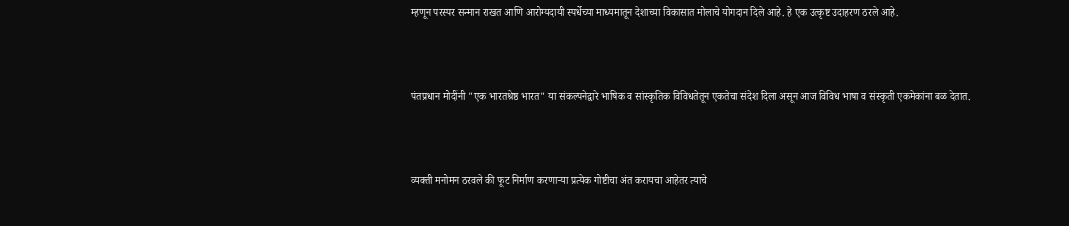म्हणून परस्पर सन्मान राखत आणि आरोग्यदायी स्पर्धेच्या माध्यमातून देशाच्या विकासात मोलाचे योगदान दिले आहे. हे एक उत्कृष्ट उदाहरण ठरले आहे.



पंतप्रधान मोदींनी "एक भारतश्रेष्ठ भारत" या संकल्पनेद्वारे भाषिक व सांस्कृतिक विविधतेतून एकतेचा संदेश दिला असून आज विविध भाषा व संस्कृती एकमेकांना बळ देतात.



व्यक्ती मनोमन ठरवले की फूट निर्माण करणाऱ्या प्रत्येक गोष्टीचा अंत करायचा आहेतर त्याचे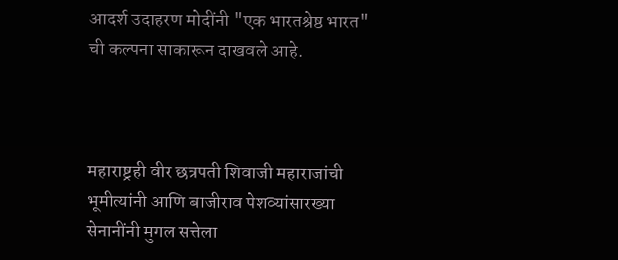आदर्श उदाहरण मोदींनी "एक भारतश्रेष्ठ भारत" ची कल्पना साकारून दाखवले आहे.



महाराष्ट्रही वीर छत्रपती शिवाजी महाराजांची भूमीत्यांनी आणि बाजीराव पेशव्यांसारख्या सेनानींनी मुगल सत्तेला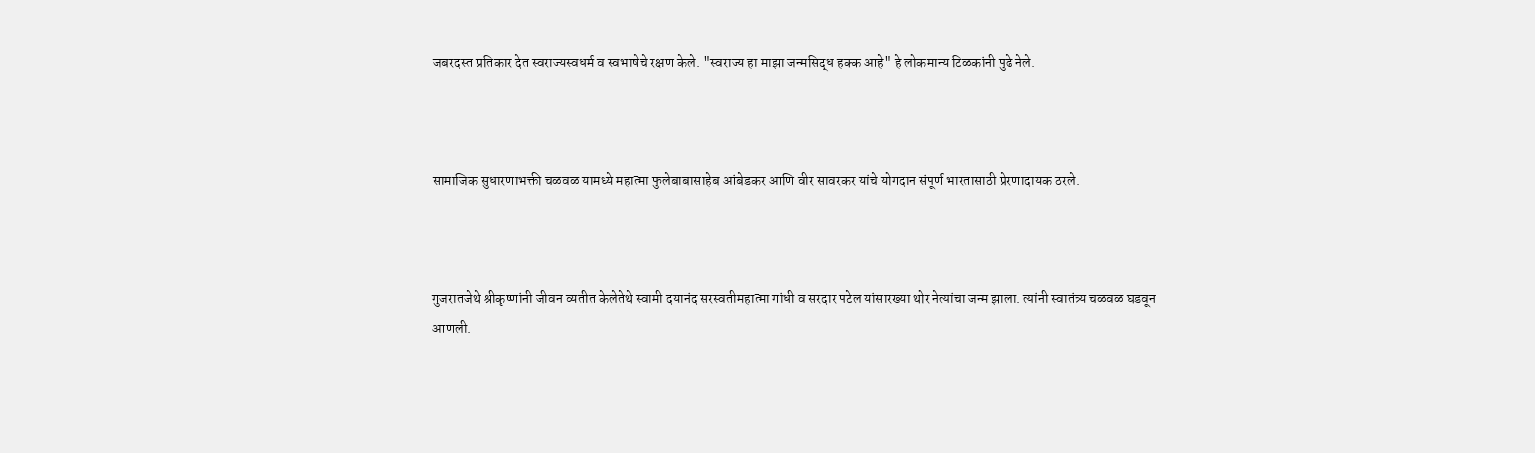जबरदस्त प्रतिकार देत स्वराज्यस्वधर्म व स्वभाषेचे रक्षण केले. "स्वराज्य हा माझा जन्मसिद्ध हक्क आहे" हे लोकमान्य टिळकांनी पुढे नेले.



सामाजिक सुधारणाभक्ती चळवळ यामध्ये महात्मा फुलेबाबासाहेब आंबेडकर आणि वीर सावरकर यांचे योगदान संपूर्ण भारतासाठी प्रेरणादायक ठरले.



गुजरातजेथे श्रीकृष्णांनी जीवन व्यतीत केलेतेथे स्वामी दयानंद सरस्वतीमहात्मा गांधी व सरदार पटेल यांसारख्या थोर नेत्यांचा जन्म झाला. त्यांनी स्वातंत्र्य चळवळ घडवून आणली.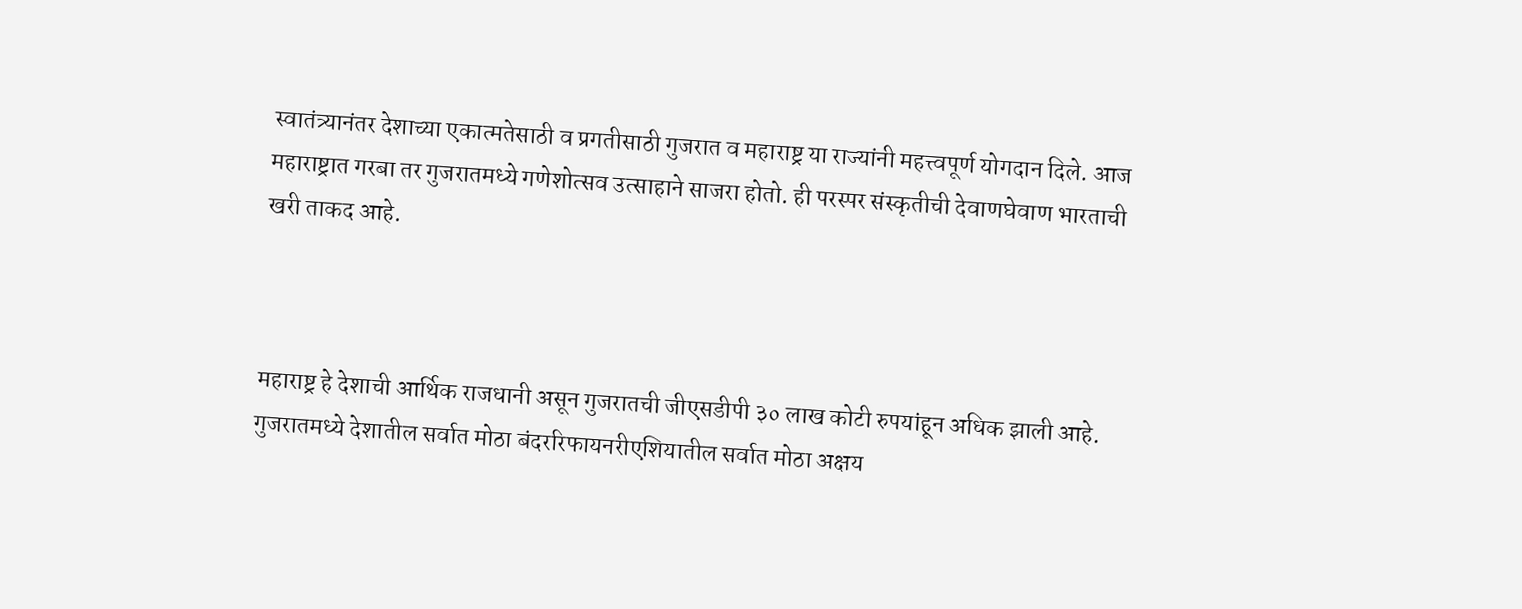स्वातंत्र्यानंतर देशाच्या एकात्मतेसाठी व प्रगतीसाठी गुजरात व महाराष्ट्र या राज्यांनी महत्त्वपूर्ण योगदान दिले. आज महाराष्ट्रात गरबा तर गुजरातमध्ये गणेशोत्सव उत्साहाने साजरा होतो. ही परस्पर संस्कृतीची देवाणघेवाण भारताची खरी ताकद आहे.



महाराष्ट्र हे देशाची आर्थिक राजधानी असून गुजरातची जीएसडीपी ३० लाख कोटी रुपयांहून अधिक झाली आहे. गुजरातमध्ये देशातील सर्वात मोठा बंदररिफायनरीएशियातील सर्वात मोठा अक्षय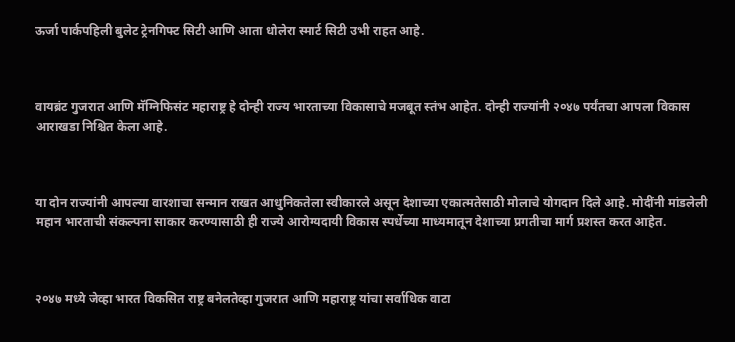ऊर्जा पार्कपहिली बुलेट ट्रेनगिफ्ट सिटी आणि आता धोलेरा स्मार्ट सिटी उभी राहत आहे.



वायब्रंट गुजरात आणि मॅग्निफिसंट महाराष्ट्र हे दोन्ही राज्य भारताच्या विकासाचे मजबूत स्तंभ आहेत. दोन्ही राज्यांनी २०४७ पर्यंतचा आपला विकास आराखडा निश्चित केला आहे.



या दोन राज्यांनी आपल्या वारशाचा सन्मान राखत आधुनिकतेला स्वीकारले असून देशाच्या एकात्मतेसाठी मोलाचे योगदान दिले आहे. मोदींनी मांडलेली महान भारताची संकल्पना साकार करण्यासाठी ही राज्ये आरोग्यदायी विकास स्पर्धेच्या माध्यमातून देशाच्या प्रगतीचा मार्ग प्रशस्त करत आहेत.



२०४७ मध्ये जेव्हा भारत विकसित राष्ट्र बनेलतेव्हा गुजरात आणि महाराष्ट्र यांचा सर्वाधिक वाटा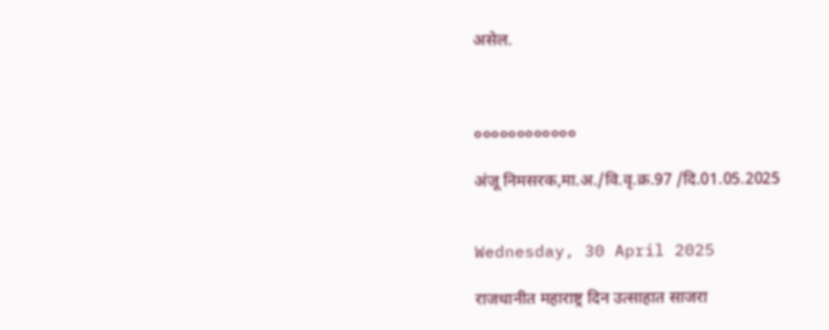असेल.



००००००००००००

अंजू निमसरक,मा.अ./वि.वृ.क्र.97 /दि.01.05.2025


Wednesday, 30 April 2025

राजधानीत महाराष्ट्र दिन उत्साहात साजरा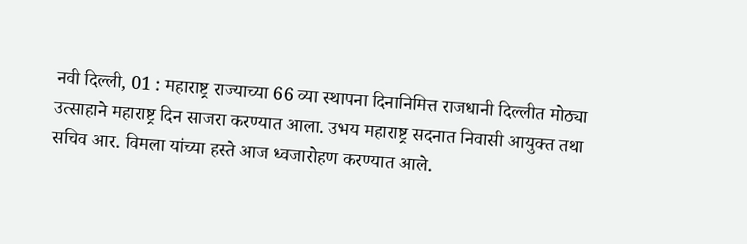नवी दिल्ली, 01 : महाराष्ट्र राज्याच्या 66 व्या स्थापना दिनानिमित्त राजधानी दिल्लीत मोठ्या उत्साहाने महाराष्ट्र दिन साजरा करण्यात आला. उभय महाराष्ट्र सदनात निवासी आयुक्त तथा सचिव आर. विमला यांच्या हस्ते आज ध्वजारोहण करण्यात आले.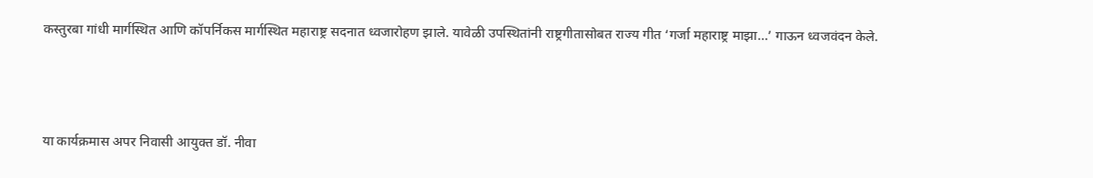कस्तुरबा गांधी मार्गस्थित आणि कॉपर्निकस मार्गस्थित महाराष्ट्र सदनात ध्वजारोहण झाले. यावेळी उपस्थितांनी राष्ट्रगीतासोबत राज्य गीत ‘गर्जा महाराष्ट्र माझा…’ गाऊन ध्वजवंदन केले.



या कार्यक्रमास अपर निवासी आयुक्त डॉ. नीवा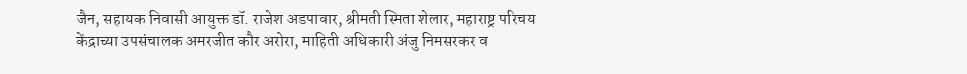जैन, सहायक निवासी आयुक्त डॉ. राजेश अडपावार, श्रीमती स्मिता शेलार, महाराष्ट्र परिचय केंद्राच्या उपसंचालक अमरजीत कौर अरोरा, माहिती अधिकारी अंजु निमसरकर व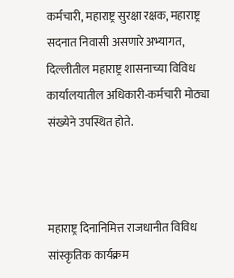कर्मचारी, महाराष्ट्र सुरक्षा रक्षक, महाराष्ट्र सदनात निवासी असणारे अभ्यागत, दिल्लीतील महाराष्ट्र शासनाच्या विविध कार्यालयातील अधिकारी-कर्मचारी मोठ्या संख्येने उपस्थित होते.



महाराष्ट्र दिनानिमित्त राजधानीत विविध सांस्कृतिक कार्यक्रम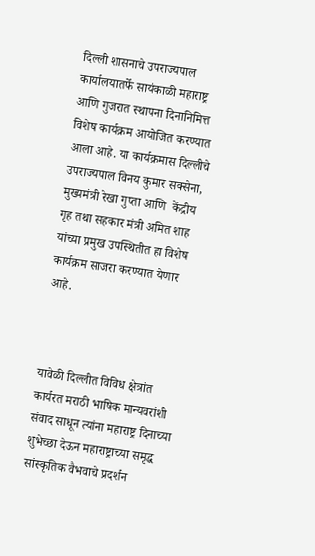दिल्ली शासनाचे उपराज्यपाल कार्यालयातर्फे सायंकाळी महाराष्ट्र आणि गुजरात स्थापना दिनानिमित्त विशेष कार्यक्रम आयोजित करण्यात आला आहे. या कार्यक्रमास दिल्लीचे उपराज्यपाल विनय कुमार सक्सेना,  मुख्यमंत्री रेखा गुप्ता आणि  केंद्रीय गृह तथा सहकार मंत्री अमित शाह यांच्या प्रमुख उपस्थितीत हा विशेष कार्यक्रम साजरा करण्यात येणार आहे.



यावेळी दिल्लीत विविध क्षेत्रांत कार्यरत मराठी भाषिक मान्यवरांशी संवाद साधून त्यांना महाराष्ट्र दिनाच्या शुभेच्छा देऊन महाराष्ट्राच्या समृद्ध सांस्कृतिक वैभवाचे प्रदर्शन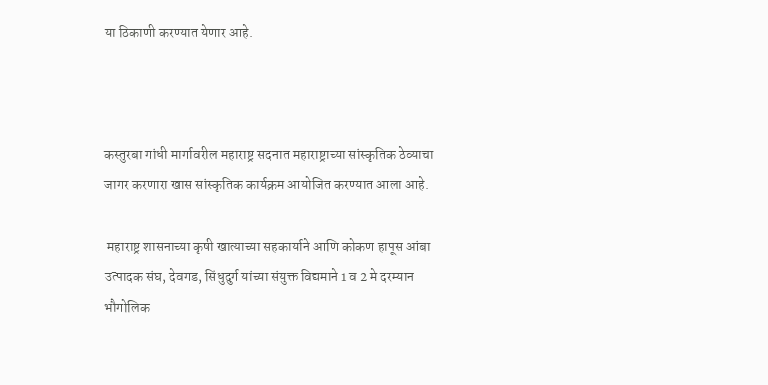या ठिकाणी करण्यात येणार आहे.



कस्तुरबा गांधी मार्गावरील महाराष्ट्र सदनात महाराष्ट्राच्या सांस्कृतिक ठेव्याचा जागर करणारा खास सांस्कृतिक कार्यक्रम आयोजित करण्यात आला आहे.

 महाराष्ट्र शासनाच्या कृषी खात्याच्या सहकार्याने आणि कोकण हापूस आंबा उत्पादक संघ, देवगड, सिंधुदुर्ग यांच्या संयुक्त विद्यमाने 1 व 2 मे दरम्यान भौगोलिक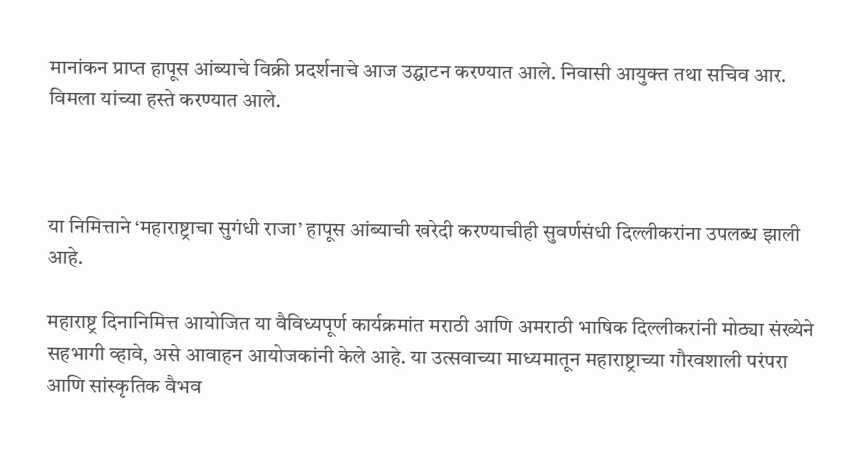मानांकन प्राप्त हापूस आंब्याचे विक्री प्रदर्शनाचे आज उद्घाटन करण्यात आले. निवासी आयुक्त तथा सचिव आर. विमला यांच्या हस्ते करण्यात आले.



या निमित्ताने ‘महाराष्ट्राचा सुगंधी राजा’ हापूस आंब्याची खरेदी करण्याचीही सुवर्णसंधी दिल्लीकरांना उपलब्ध झाली आहे.

महाराष्ट्र दिनानिमित्त आयोजित या वैविध्यपूर्ण कार्यक्रमांत मराठी आणि अमराठी भाषिक दिल्लीकरांनी मोठ्या संख्येने सहभागी व्हावे, असे आवाहन आयोजकांनी केले आहे. या उत्सवाच्या माध्यमातून महाराष्ट्राच्या गौरवशाली परंपरा आणि सांस्कृतिक वैभव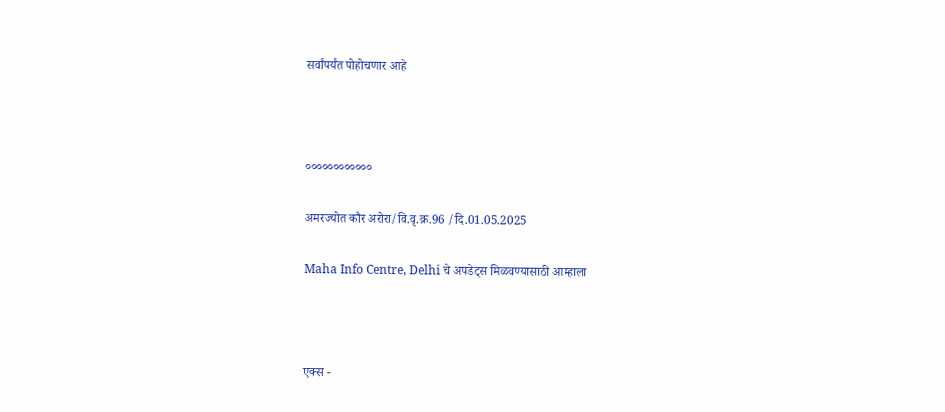सर्वांपर्यंत पोहोचणार आहे



००००००००००००

अमरज्योत कौर अरोरा/वि.वृ.क्र.96 /दि.01.05.2025

Maha Info Centre, Delhi चे अपडेट्स मिळवण्यासाठी आम्हाला



एक्स -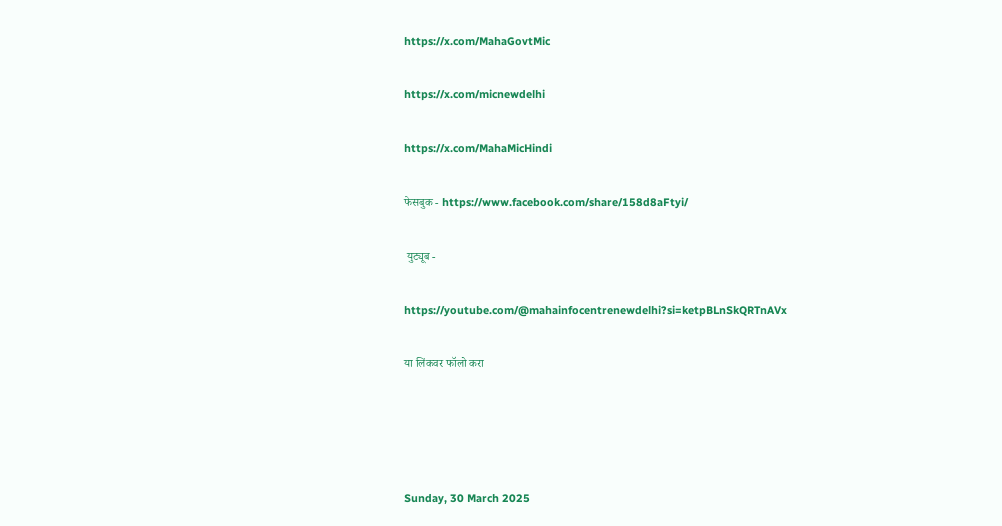https://x.com/MahaGovtMic

https://x.com/micnewdelhi

https://x.com/MahaMicHindi

फेसबुक - https://www.facebook.com/share/158d8aFtyi/

 युट्यूब -

https://youtube.com/@mahainfocentrenewdelhi?si=ketpBLnSkQRTnAVx

या लिंकवर फॉलो करा




Sunday, 30 March 2025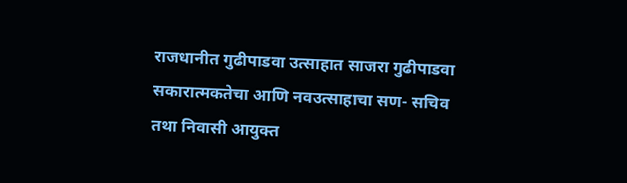राजधानीत गुढीपाडवा उत्साहात साजरा गुढीपाडवा सकारात्मकतेचा आणि नवउत्साहाचा सण- सचिव तथा निवासी आयुक्त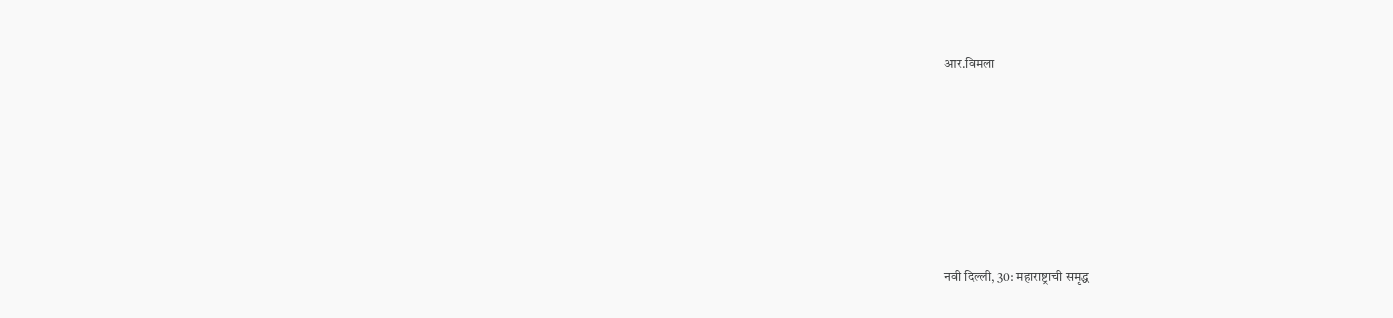आर.विमला










नवी दिल्ली, 30: महाराष्ट्राची समृद्ध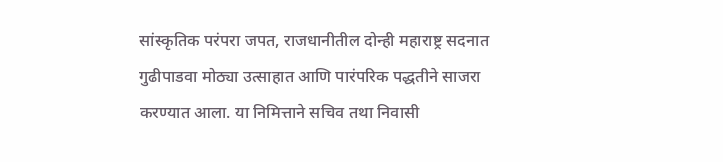सांस्कृतिक परंपरा जपत, राजधानीतील दोन्ही महाराष्ट्र सदनात गुढीपाडवा मोठ्या उत्साहात आणि पारंपरिक पद्धतीने साजरा करण्यात आला. या निमित्ताने सचिव तथा निवासी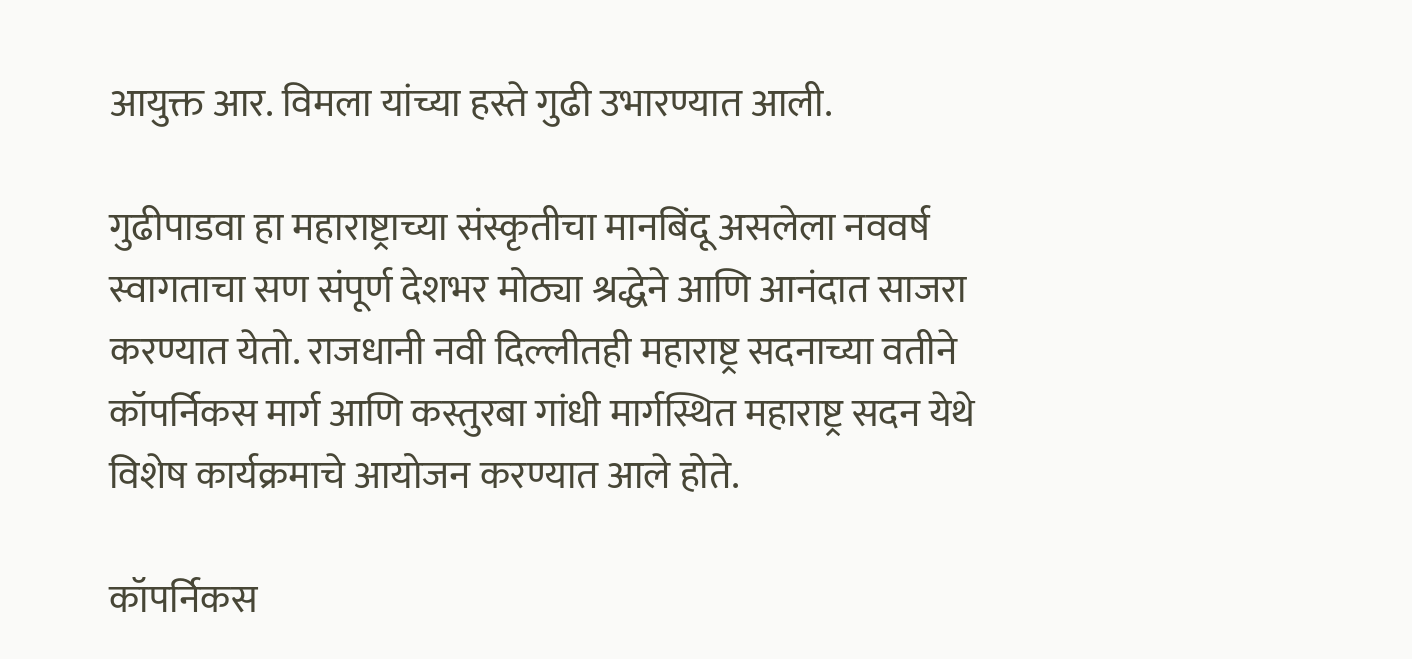आयुक्त आर. विमला यांच्या हस्ते गुढी उभारण्यात आली.

गुढीपाडवा हा महाराष्ट्राच्या संस्कृतीचा मानबिंदू असलेला नववर्ष स्वागताचा सण संपूर्ण देशभर मोठ्या श्रद्धेने आणि आनंदात साजरा करण्यात येतो. राजधानी नवी दिल्लीतही महाराष्ट्र सदनाच्या वतीने कॉपर्निकस मार्ग आणि कस्तुरबा गांधी मार्गस्थित महाराष्ट्र सदन येथे विशेष कार्यक्रमाचे आयोजन करण्यात आले होते.

कॉपर्निकस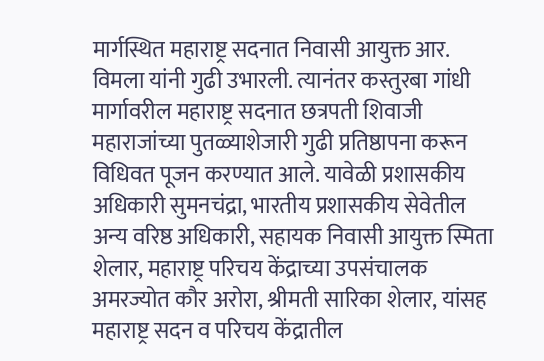मार्गस्थित महाराष्ट्र सदनात निवासी आयुक्त आर. विमला यांनी गुढी उभारली. त्यानंतर कस्तुरबा गांधी मार्गावरील महाराष्ट्र सदनात छत्रपती शिवाजी महाराजांच्या पुतळ्याशेजारी गुढी प्रतिष्ठापना करून विधिवत पूजन करण्यात आले. यावेळी प्रशासकीय अधिकारी सुमनचंद्रा, भारतीय प्रशासकीय सेवेतील अन्य वरिष्ठ अधिकारी, सहायक निवासी आयुक्त स्मिता शेलार, महाराष्ट्र परिचय केंद्राच्या उपसंचालक अमरज्योत कौर अरोरा, श्रीमती सारिका शेलार, यांसह महाराष्ट्र सदन व परिचय केंद्रातील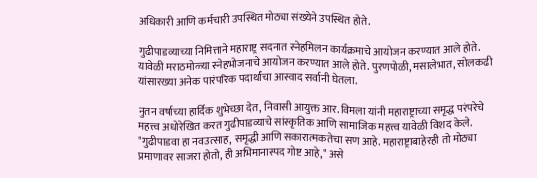अधिकारी आणि कर्मचारी उपस्थित मोठ्या संख्येने उपस्थित होते.

गुढीपाडव्याच्या निमित्ताने महाराष्ट्र सदनात स्नेहमिलन कार्यक्रमाचे आयोजन करण्यात आले होते. यावेळी मराठमोळ्या स्नेहभोजनाचे आयोजन करण्यात आले होते. पुरणपोळी, मसालेभात, सोलकढी यांसारख्या अनेक पारंपरिक पदार्थांचा आस्वाद सर्वानी घेतला.

नुतन वर्षाच्या हार्दिक शुभेच्छा देत, निवासी आयुक्त आर. विमला यांनी महाराष्ट्राच्या समृद्ध परंपरेचे महत्त्व अधोरेखित करत गुढीपाडव्याचे सांस्कृतिक आणि सामाजिक महत्त्व यावेळी विशद केले. "गुढीपाडवा हा नवउत्साह, समृद्धी आणि सकारात्मकतेचा सण आहे. महाराष्ट्राबाहेरही तो मोठ्या प्रमाणावर साजरा होतो, ही अभिमानास्पद गोष्ट आहे," असे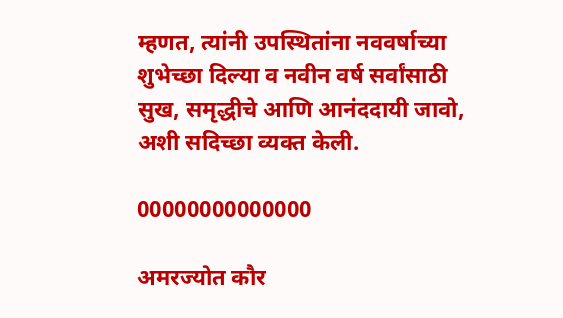म्हणत, त्यांनी उपस्थितांना नववर्षाच्या शुभेच्छा दिल्या व नवीन वर्ष सर्वांसाठी सुख, समृद्धीचे आणि आनंददायी जावो, अशी सदिच्छा व्यक्त केली.

00000000000000

अमरज्योत कौर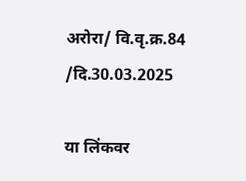अरोरा/ वि.वृ.क्र.84 /दि.30.03.2025

या लिंकवर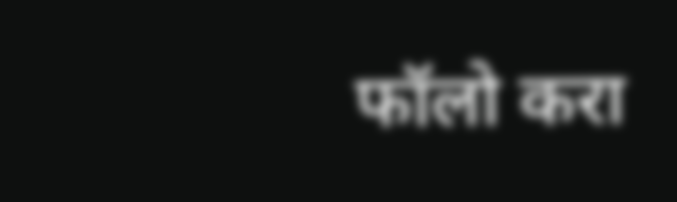फॉलो करा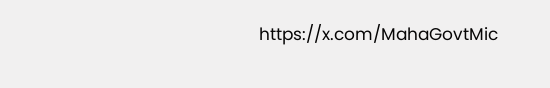https://x.com/MahaGovtMic